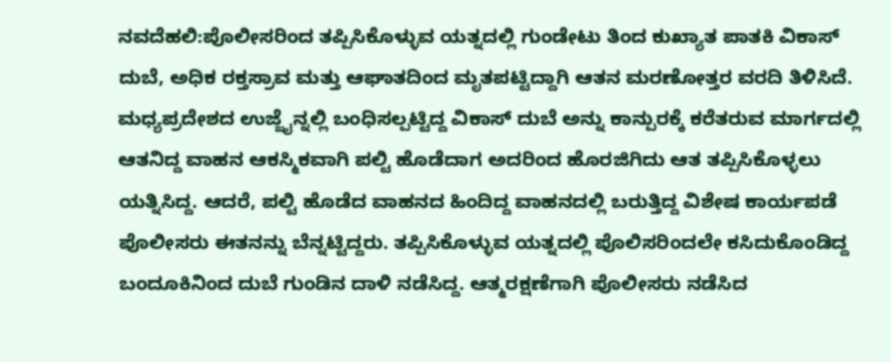ನವದೆಹಲಿ:ಪೊಲೀಸರಿಂದ ತಪ್ಪಿಸಿಕೊಳ್ಳುವ ಯತ್ನದಲ್ಲಿ ಗುಂಡೇಟು ತಿಂದ ಕುಖ್ಯಾತ ಪಾತಕಿ ವಿಕಾಸ್ ದುಬೆ, ಅಧಿಕ ರಕ್ತಸ್ರಾವ ಮತ್ತು ಆಘಾತದಿಂದ ಮೃತಪಟ್ಟಿದ್ದಾಗಿ ಆತನ ಮರಣೋತ್ತರ ವರದಿ ತಿಳಿಸಿದೆ.
ಮಧ್ಯಪ್ರದೇಶದ ಉಜ್ಜೈನ್ನಲ್ಲಿ ಬಂಧಿಸಲ್ಪಟ್ಟಿದ್ದ ವಿಕಾಸ್ ದುಬೆ ಅನ್ನು ಕಾನ್ಪುರಕ್ಕೆ ಕರೆತರುವ ಮಾರ್ಗದಲ್ಲಿ ಆತನಿದ್ದ ವಾಹನ ಆಕಸ್ಮಿಕವಾಗಿ ಪಲ್ಟಿ ಹೊಡೆದಾಗ ಅದರಿಂದ ಹೊರಜಿಗಿದು ಆತ ತಪ್ಪಿಸಿಕೊಳ್ಳಲು ಯತ್ನಿಸಿದ್ದ. ಆದರೆ, ಪಲ್ಟಿ ಹೊಡೆದ ವಾಹನದ ಹಿಂದಿದ್ದ ವಾಹನದಲ್ಲಿ ಬರುತ್ತಿದ್ದ ವಿಶೇಷ ಕಾರ್ಯಪಡೆ ಪೊಲೀಸರು ಈತನನ್ನು ಬೆನ್ನಟ್ಟಿದ್ದರು. ತಪ್ಪಿಸಿಕೊಳ್ಳುವ ಯತ್ನದಲ್ಲಿ ಪೊಲಿಸರಿಂದಲೇ ಕಸಿದುಕೊಂಡಿದ್ದ ಬಂದೂಕಿನಿಂದ ದುಬೆ ಗುಂಡಿನ ದಾಳಿ ನಡೆಸಿದ್ದ. ಆತ್ಮರಕ್ಷಣೆಗಾಗಿ ಪೊಲೀಸರು ನಡೆಸಿದ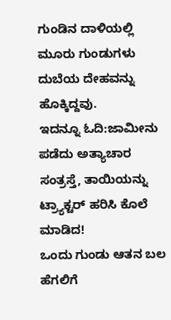ಗುಂಡಿನ ದಾಳಿಯಲ್ಲಿ ಮೂರು ಗುಂಡುಗಳು ದುಬೆಯ ದೇಹವನ್ನು ಹೊಕ್ಕಿದ್ದವು.
ಇದನ್ನೂ ಓದಿ:ಜಾಮೀನು ಪಡೆದು ಅತ್ಯಾಚಾರ ಸಂತ್ರಸ್ತೆ, ತಾಯಿಯನ್ನು ಟ್ರ್ಯಾಕ್ಟರ್‌ ಹರಿಸಿ ಕೊಲೆ ಮಾಡಿದ!
ಒಂದು ಗುಂಡು ಆತನ ಬಲ ಹೆಗಲಿಗೆ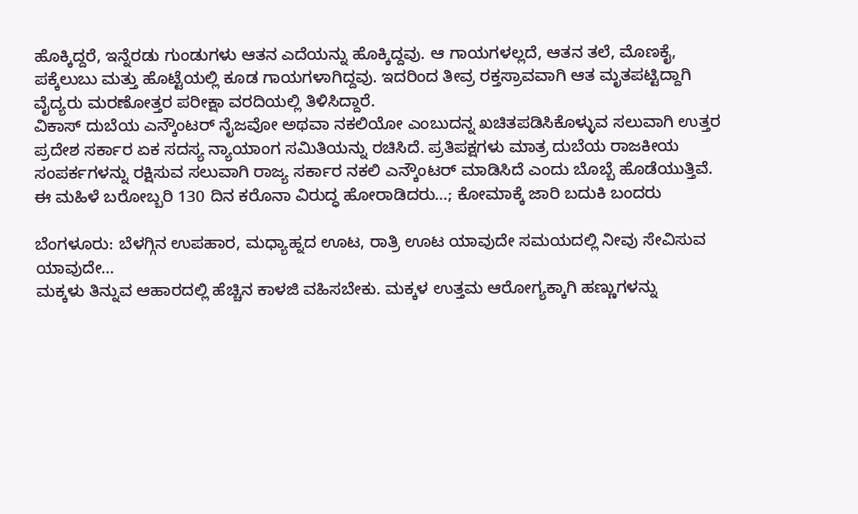ಹೊಕ್ಕಿದ್ದರೆ, ಇನ್ನೆರಡು ಗುಂಡುಗಳು ಆತನ ಎದೆಯನ್ನು ಹೊಕ್ಕಿದ್ದವು. ಆ ಗಾಯಗಳಲ್ಲದೆ, ಆತನ ತಲೆ, ಮೊಣಕೈ, ಪಕ್ಕೆಲುಬು ಮತ್ತು ಹೊಟ್ಟೆಯಲ್ಲಿ ಕೂಡ ಗಾಯಗಳಾಗಿದ್ದವು. ಇದರಿಂದ ತೀವ್ರ ರಕ್ತಸ್ರಾವವಾಗಿ ಆತ ಮೃತಪಟ್ಟಿದ್ದಾಗಿ ವೈದ್ಯರು ಮರಣೋತ್ತರ ಪರೀಕ್ಷಾ ವರದಿಯಲ್ಲಿ ತಿಳಿಸಿದ್ದಾರೆ.
ವಿಕಾಸ್ ದುಬೆಯ ಎನ್ಕೌಂಟರ್ ನೈಜವೋ ಅಥವಾ ನಕಲಿಯೋ ಎಂಬುದನ್ನ ಖಚಿತಪಡಿಸಿಕೊಳ್ಳುವ ಸಲುವಾಗಿ ಉತ್ತರ ಪ್ರದೇಶ ಸರ್ಕಾರ ಏಕ ಸದಸ್ಯ ನ್ಯಾಯಾಂಗ ಸಮಿತಿಯನ್ನು ರಚಿಸಿದೆ. ಪ್ರತಿಪಕ್ಷಗಳು ಮಾತ್ರ ದುಬೆಯ ರಾಜಕೀಯ ಸಂಪರ್ಕಗಳನ್ನು ರಕ್ಷಿಸುವ ಸಲುವಾಗಿ ರಾಜ್ಯ ಸರ್ಕಾರ ನಕಲಿ ಎನ್ಕೌಂಟರ್ ಮಾಡಿಸಿದೆ ಎಂದು ಬೊಬ್ಬೆ ಹೊಡೆಯುತ್ತಿವೆ.
ಈ ಮಹಿಳೆ ಬರೋಬ್ಬರಿ 130 ದಿನ ಕರೊನಾ ವಿರುದ್ಧ ಹೋರಾಡಿದರು…; ಕೋಮಾಕ್ಕೆ ಜಾರಿ ಬದುಕಿ ಬಂದರು

ಬೆಂಗಳೂರು: ಬೆಳಗ್ಗಿನ ಉಪಹಾರ, ಮಧ್ಯಾಹ್ನದ ಊಟ, ರಾತ್ರಿ ಊಟ ಯಾವುದೇ ಸಮಯದಲ್ಲಿ ನೀವು ಸೇವಿಸುವ ಯಾವುದೇ…
ಮಕ್ಕಳು ತಿನ್ನುವ ಆಹಾರದಲ್ಲಿ ಹೆಚ್ಚಿನ ಕಾಳಜಿ ವಹಿಸಬೇಕು. ಮಕ್ಕಳ ಉತ್ತಮ ಆರೋಗ್ಯಕ್ಕಾಗಿ ಹಣ್ಣುಗಳನ್ನು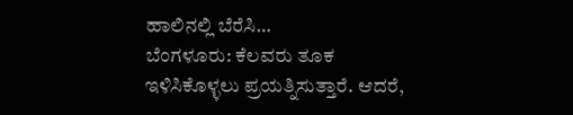ಹಾಲಿನಲ್ಲಿ ಬೆರೆಸಿ…
ಬೆಂಗಳೂರು: ಕೆಲವರು ತೂಕ ಇಳಿಸಿಕೊಳ್ಳಲು ಪ್ರಯತ್ನಿಸುತ್ತಾರೆ. ಆದರೆ,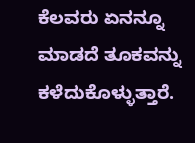ಕೆಲವರು ಏನನ್ನೂ ಮಾಡದೆ ತೂಕವನ್ನು ಕಳೆದುಕೊಳ್ಳುತ್ತಾರೆ.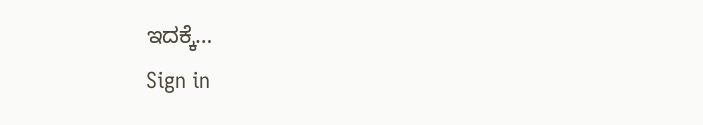ಇದಕ್ಕೆ…
Sign in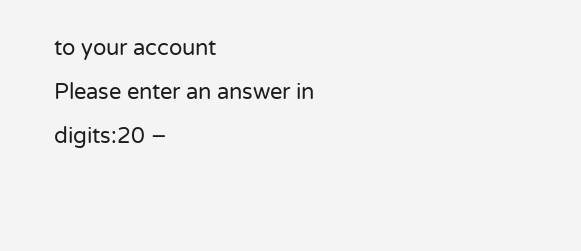to your account
Please enter an answer in digits:20 −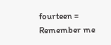fourteen =
Remember me